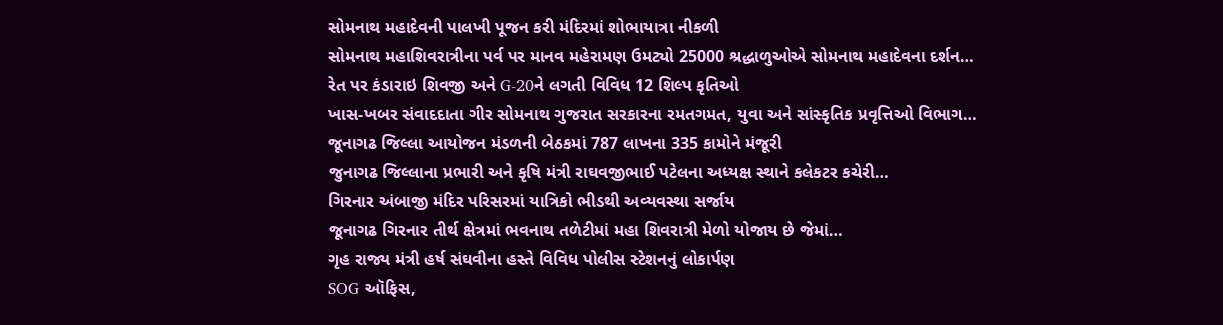સોમનાથ મહાદેવની પાલખી પૂજન કરી મંદિરમાં શોભાયાત્રા નીકળી
સોમનાથ મહાશિવરાત્રીના પર્વ પર માનવ મહેરામણ ઉમટ્યો 25000 શ્રદ્ધાળુઓએ સોમનાથ મહાદેવના દર્શન…
રેત પર કંડારાઇ શિવજી અને G-20ને લગતી વિવિધ 12 શિલ્પ કૃતિઓ
ખાસ-ખબર સંવાદદાતા ગીર સોમનાથ ગુજરાત સરકારના રમતગમત, યુવા અને સાંસ્કૃતિક પ્રવૃત્તિઓ વિભાગ…
જૂનાગઢ જિલ્લા આયોજન મંડળની બેઠકમાં 787 લાખના 335 કામોને મંજૂરી
જુનાગઢ જિલ્લાના પ્રભારી અને કૃષિ મંત્રી રાઘવજીભાઈ પટેલના અધ્યક્ષ સ્થાને કલેકટર કચેરી…
ગિરનાર અંબાજી મંદિર પરિસરમાં યાત્રિકો ભીડથી અવ્યવસ્થા સર્જાય
જૂનાગઢ ગિરનાર તીર્થ ક્ષેત્રમાં ભવનાથ તળેટીમાં મહા શિવરાત્રી મેળો યોજાય છે જેમાં…
ગૃહ રાજ્ય મંત્રી હર્ષ સંઘવીના હસ્તે વિવિધ પોલીસ સ્ટેશનનું લોકાર્પણ
SOG ઑફિસ,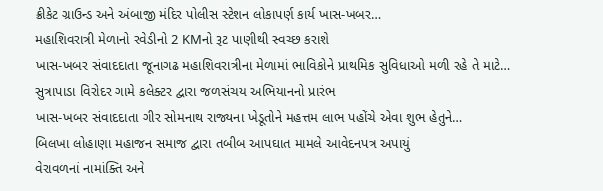ક્રીકેટ ગ્રાઉન્ડ અને અંબાજી મંદિર પોલીસ સ્ટેશન લોકાપર્ણ કાર્ય ખાસ-ખબર…
મહાશિવરાત્રી મેળાનો રવેડીનો 2 KMનો રૂટ પાણીથી સ્વચ્છ કરાશે
ખાસ-ખબર સંવાદદાતા જૂનાગઢ મહાશિવરાત્રીના મેળામાં ભાવિકોને પ્રાથમિક સુવિધાઓ મળી રહે તે માટે…
સુત્રાપાડા વિરોદર ગામે કલેક્ટર દ્વારા જળસંચય અભિયાનનો પ્રારંભ
ખાસ-ખબર સંવાદદાતા ગીર સોમનાથ રાજ્યના ખેડૂતોને મહત્તમ લાભ પહોંચે એવા શુભ હેતુને…
બિલખા લોહાણા મહાજન સમાજ દ્વારા તબીબ આપઘાત મામલે આવેદનપત્ર અપાયું
વેરાવળનાં નામાંક્તિ અને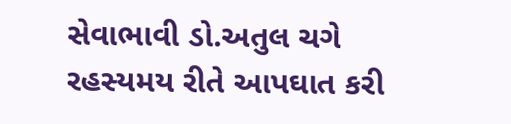સેવાભાવી ડો.અતુલ ચગે રહસ્યમય રીતે આપઘાત કરી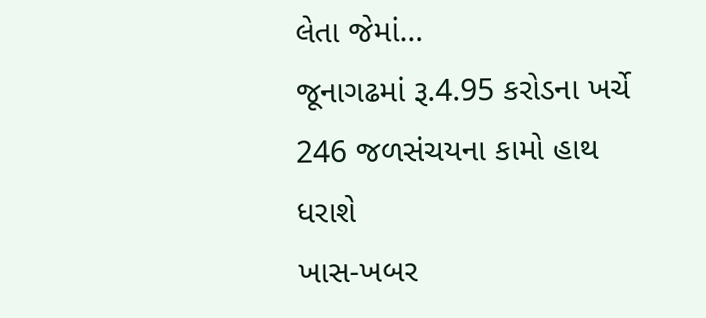લેતા જેમાં…
જૂનાગઢમાં રૂ.4.95 કરોડના ખર્ચે 246 જળસંચયના કામો હાથ ધરાશે
ખાસ-ખબર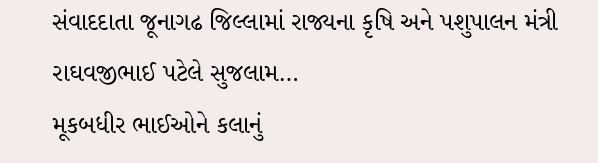સંવાદદાતા જૂનાગઢ જિલ્લામાં રાજ્યના કૃષિ અને પશુપાલન મંત્રી રાઘવજીભાઈ પટેલે સુજલામ…
મૂકબધીર ભાઈઓને કલાનું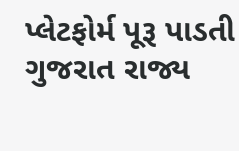પ્લેટફોર્મ પૂરૂ પાડતી ગુજરાત રાજ્ય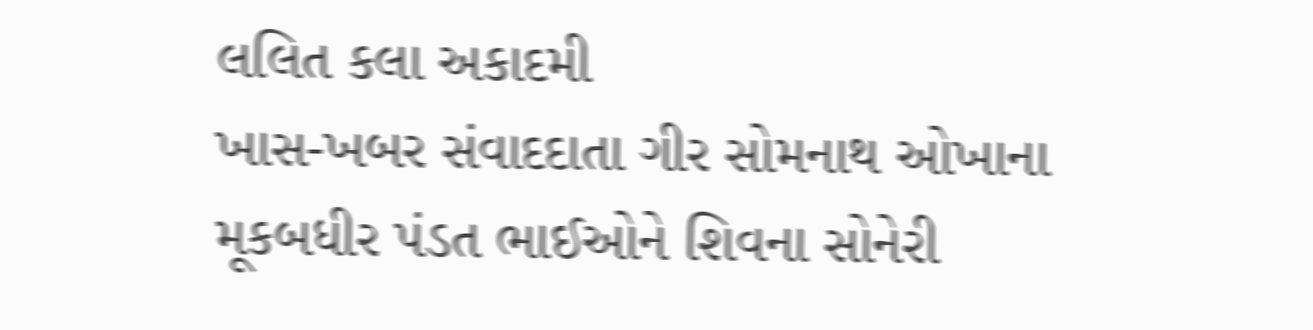લલિત કલા અકાદમી
ખાસ-ખબર સંવાદદાતા ગીર સોમનાથ ઓખાના મૂકબધીર પંડત ભાઈઓને શિવના સોનેરી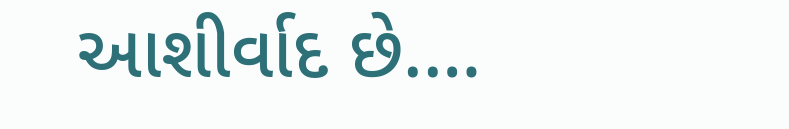આશીર્વાદ છે.…